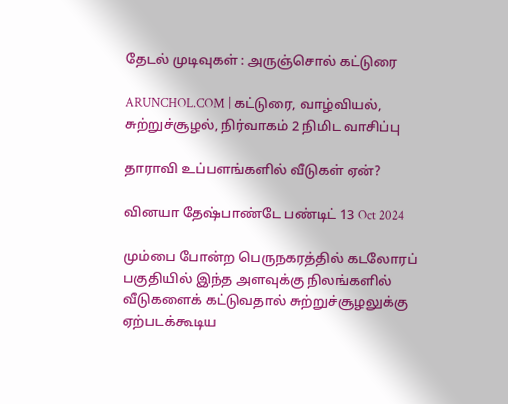தேடல் முடிவுகள் : அருஞ்சொல் கட்டுரை

ARUNCHOL.COM | கட்டுரை, வாழ்வியல், சுற்றுச்சூழல், நிர்வாகம் 2 நிமிட வாசிப்பு

தாராவி உப்பளங்களில் வீடுகள் ஏன்?

வினயா தேஷ்பாண்டே பண்டிட் 13 Oct 2024

மும்பை போன்ற பெருநகரத்தில் கடலோரப் பகுதியில் இந்த அளவுக்கு நிலங்களில் வீடுகளைக் கட்டுவதால் சுற்றுச்சூழலுக்கு ஏற்படக்கூடிய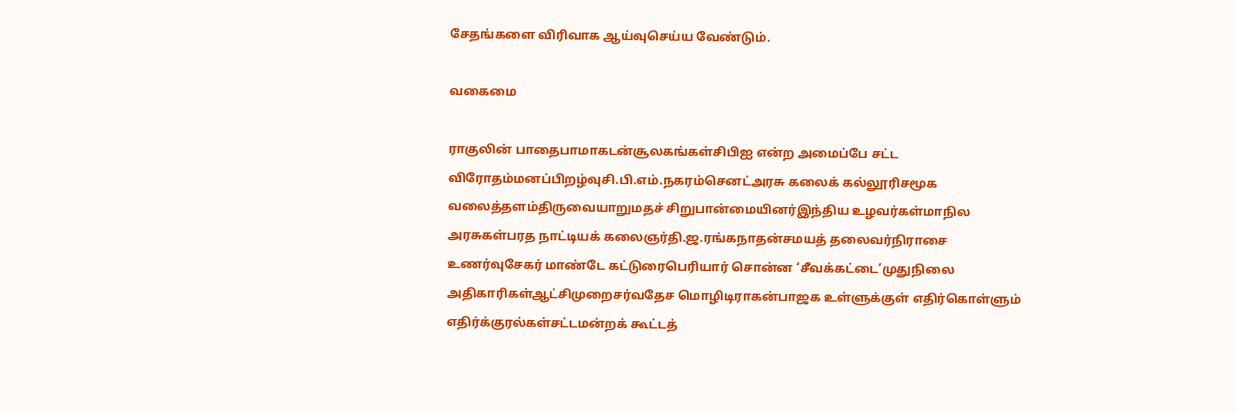சேதங்களை விரிவாக ஆய்வுசெய்ய வேண்டும்.

வகைமை

ராகுலின் பாதைபாமாகடன்சூலகங்கள்சிபிஐ என்ற அமைப்பே சட்ட விரோதம்மனப்பிறழ்வுசி.பி.எம்.நகரம்செனட்அரசு கலைக் கல்லூரிசமூக வலைத்தளம்திருவையாறுமதச் சிறுபான்மையினர்இந்திய உழவர்கள்மாநில அரசுகள்பரத நாட்டியக் கலைஞர்தி.ஜ.ரங்கநாதன்சமயத் தலைவர்நிராசை உணர்வுசேகர் மாண்டே கட்டுரைபெரியார் சொன்ன ‘சீவக்கட்டை’முதுநிலை அதிகாரிகள்ஆட்சிமுறைசர்வதேச மொழிடிராகன்பாஜக உள்ளுக்குள் எதிர்கொள்ளும் எதிர்க்குரல்கள்சட்டமன்றக் கூட்டத்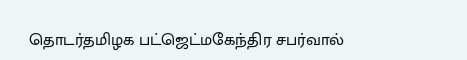தொடர்தமிழக பட்ஜெட்மகேந்திர சபர்வால்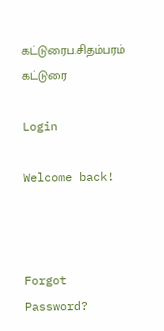கட்டுரைப.சிதம்பரம் கட்டுரை

Login

Welcome back!



Forgot Password?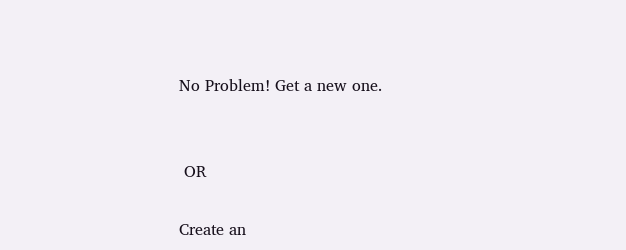No Problem! Get a new one.


 OR

Create an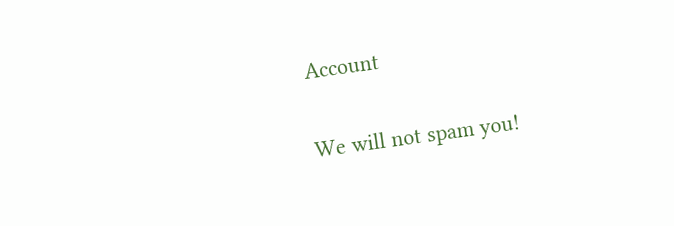Account

We will not spam you!